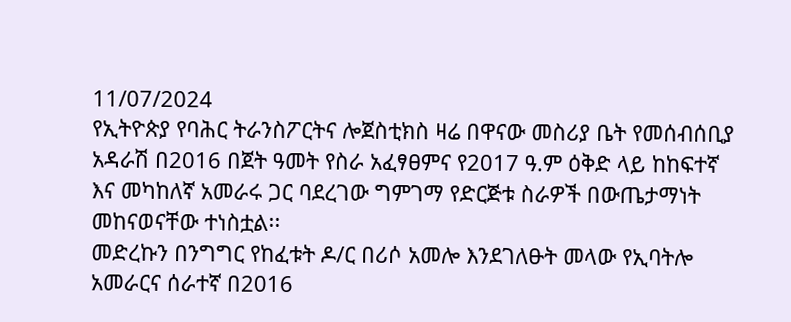11/07/2024
የኢትዮጵያ የባሕር ትራንስፖርትና ሎጀስቲክስ ዛሬ በዋናው መስሪያ ቤት የመሰብሰቢያ አዳራሽ በ2016 በጀት ዓመት የስራ አፈፃፀምና የ2017 ዓ.ም ዕቅድ ላይ ከከፍተኛ እና መካከለኛ አመራሩ ጋር ባደረገው ግምገማ የድርጅቱ ስራዎች በውጤታማነት መከናወናቸው ተነስቷል፡፡
መድረኩን በንግግር የከፈቱት ዶ/ር በሪሶ አመሎ እንደገለፁት መላው የኢባትሎ አመራርና ሰራተኛ በ2016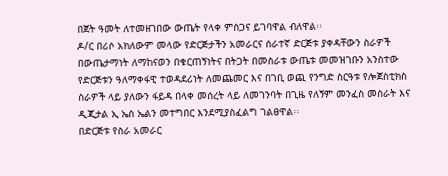በጀት ዓመት ለተመዘገበው ውጤት የላቀ ምስጋና ይገባዋል ብለዋል፡፡
ዶ/ር በሪሶ አክለውም መላው የድርጅታችን አመራርና ሰራተኛ ድርጅቱ ያቀዳቸውን ስራዎች በውጤታማነት ለማከናወን በቁርጠኝነትና በትጋት በመስራቱ ውጤቱ መመዝገቡን አንስተው የድርጅቱን ዓለማቀፋዊ ተወዳደሪነት ለመጨመር እና በገቢ ወጪ የንግድ ስርዓቱ የሎጀስቲክስ ስራዎች ላይ ያለውን ፋይዳ በላቀ መሰረት ላይ ለመገንባት በጊዜ የለኝም መንፈስ መስራት እና ዲጂታል ኢ ኤስ ኤልን መተግበር እንደሚያስፈልግ ገልፀዋል፡፡
በድርጅቱ የስራ አመራር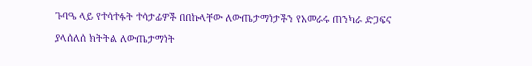ጉባዔ ላይ የተሳተፉት ተሳታፊዎች በበኩላቸው ለውጤታማነታችን የአመራሩ ጠንካራ ድጋፍና ያላሰለሰ ክትትል ለውጤታማነት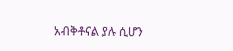አብቅቶናል ያሉ ሲሆን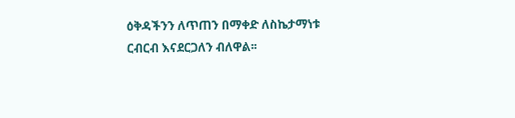ዕቅዳችንን ለጥጠን በማቀድ ለስኬታማነቱ ርብርብ እናደርጋለን ብለዋል፡፡